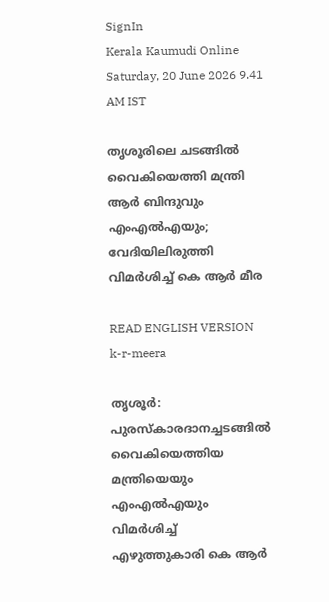SignIn
Kerala Kaumudi Online
Saturday, 20 June 2026 9.41 AM IST

തൃശൂരിലെ ചടങ്ങിൽ വൈകിയെത്തി മന്ത്രി ആർ ബിന്ദുവും എംഎൽഎയും; വേദിയിലിരുത്തി വിമർശിച്ച് കെ ആർ മീര

READ ENGLISH VERSION
k-r-meera

തൃശൂർ: പുരസ്‌കാരദാനച്ചടങ്ങിൽ വൈകിയെത്തിയ മന്ത്രിയെയും എംഎൽഎയും വിമർശിച്ച് എഴുത്തുകാരി കെ ആർ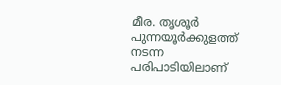മീര. തൃശൂർ പുന്നയൂർക്കുളത്ത് നടന്ന പരിപാടിയിലാണ്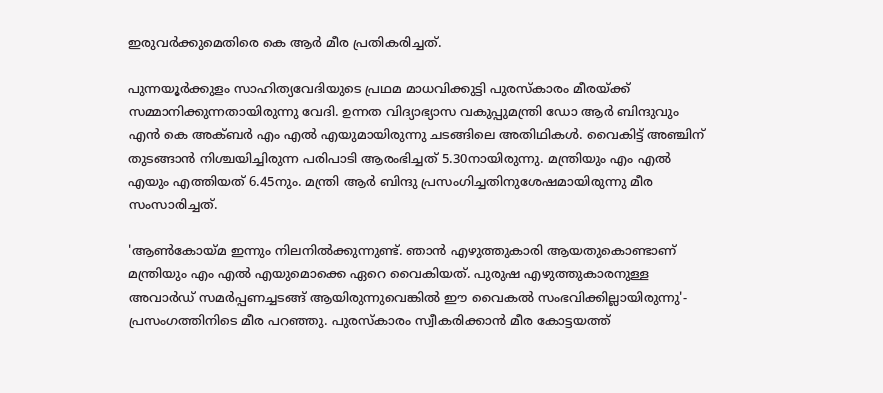ഇരുവർക്കുമെതിരെ കെ ആർ മീര പ്രതികരിച്ചത്.

പുന്നയൂർക്കുളം സാഹിത്യവേദിയുടെ പ്രഥമ മാധവിക്കുട്ടി പുരസ്‌കാരം മീരയ്ക്ക് സമ്മാനിക്കുന്നതായിരുന്നു വേദി. ഉന്നത വിദ്യാഭ്യാസ വകുപ്പുമന്ത്രി ഡോ ആർ ബിന്ദുവും എൻ കെ അക്‌ബർ എം എൽ എയുമായിരുന്നു ചടങ്ങിലെ അതിഥികൾ. വൈകിട്ട് അഞ്ചിന് തുടങ്ങാൻ നിശ്ചയിച്ചിരുന്ന പരിപാടി ആരംഭിച്ചത് 5.30നായിരുന്നു. മന്ത്രിയും എം എൽ എയും എത്തിയത് 6.45നും. മന്ത്രി ആർ ബിന്ദു പ്രസംഗിച്ചതിനുശേഷമായിരുന്നു മീര സംസാരിച്ചത്.

'ആൺകോയ്‌മ ഇന്നും നിലനിൽക്കുന്നുണ്ട്. ഞാൻ എഴുത്തുകാരി ആയതുകൊണ്ടാണ് മന്ത്രിയും എം എൽ എയുമൊക്കെ ഏറെ വൈകിയത്. പുരുഷ എഴുത്തുകാരനുള്ള അവാർഡ് സമർപ്പണച്ചടങ്ങ് ആയിരുന്നുവെങ്കിൽ ഈ വൈകൽ സംഭവിക്കില്ലായിരുന്നു'- പ്രസംഗത്തിനിടെ മീര പറഞ്ഞു. പുരസ്‌കാരം സ്വീകരിക്കാൻ മീര കോട്ടയത്ത്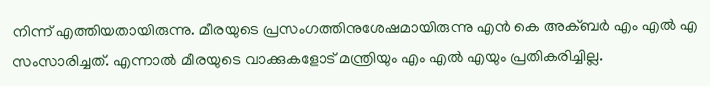നിന്ന് എത്തിയതായിരുന്നു. മീരയുടെ പ്രസംഗത്തിനുശേഷമായിരുന്നു എൻ കെ അക്‌ബർ എം എൽ എ സംസാരിച്ചത്. എന്നാൽ മീരയുടെ വാക്കുകളോട് മന്ത്രിയും എം എൽ എയും പ്രതികരിച്ചില്ല.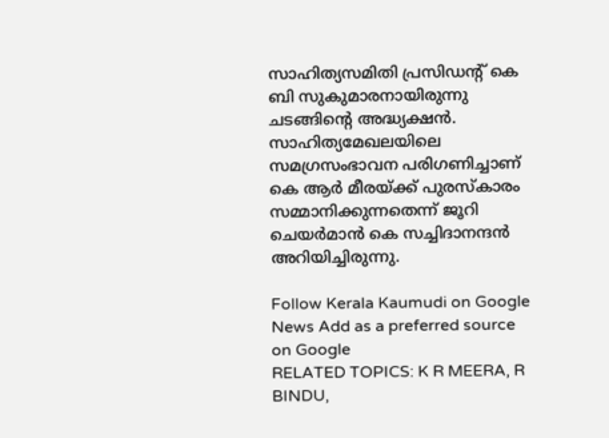സാഹിത്യസമിതി പ്രസിഡന്റ് കെ ബി സുകുമാരനായിരുന്നു ചടങ്ങിന്റെ അദ്ധ്യക്ഷൻ. സാഹിത്യമേഖലയിലെ സമഗ്രസംഭാവന പരിഗണിച്ചാണ് കെ ആർ മീരയ്ക്ക് പുരസ്‌കാരം സമ്മാനിക്കുന്നതെന്ന് ജൂറി ചെയർമാൻ കെ സച്ചിദാനന്ദൻ അറിയിച്ചിരുന്നു.

Follow Kerala Kaumudi on Google News Add as a preferred source on Google
RELATED TOPICS: K R MEERA, R BINDU,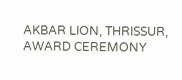AKBAR LION, THRISSUR, AWARD CEREMONY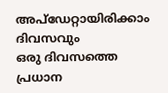അപ്ഡേറ്റായിരിക്കാം ദിവസവും
ഒരു ദിവസത്തെ പ്രധാന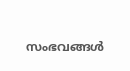സംഭവങ്ങൾ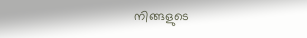നിങ്ങളുടെ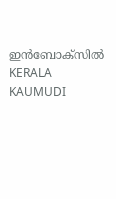ഇൻബോക്സിൽ
KERALA KAUMUDI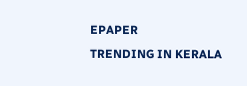EPAPER
TRENDING IN KERALA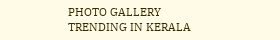PHOTO GALLERY
TRENDING IN KERALA